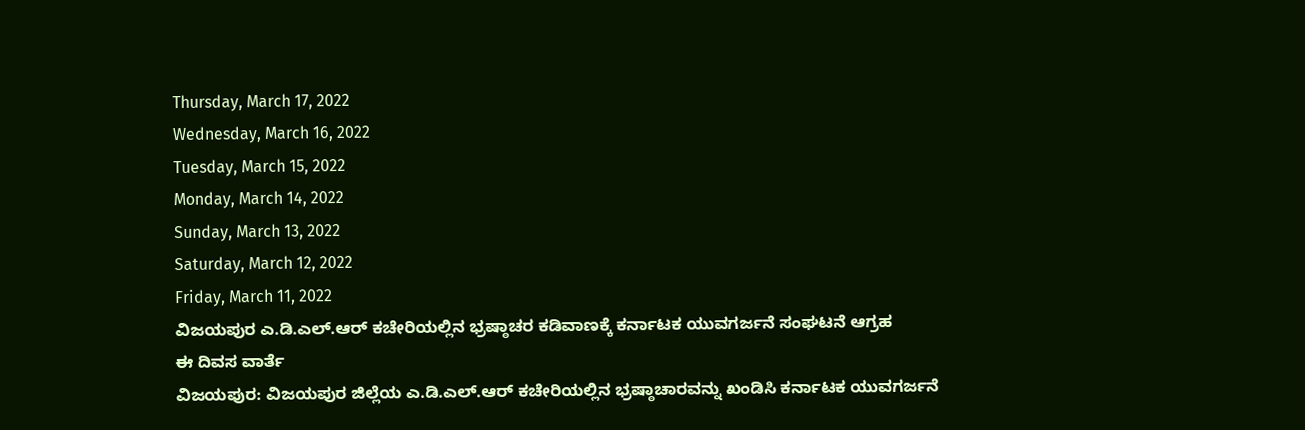Thursday, March 17, 2022
Wednesday, March 16, 2022
Tuesday, March 15, 2022
Monday, March 14, 2022
Sunday, March 13, 2022
Saturday, March 12, 2022
Friday, March 11, 2022
ವಿಜಯಪುರ ಎ.ಡಿ.ಎಲ್.ಆರ್ ಕಚೇರಿಯಲ್ಲಿನ ಭ್ರಷ್ಠಾಚರ ಕಡಿವಾಣಕ್ಕೆ ಕರ್ನಾಟಕ ಯುವಗರ್ಜನೆ ಸಂಘಟನೆ ಆಗ್ರಹ
ಈ ದಿವಸ ವಾರ್ತೆ
ವಿಜಯಪುರ: ವಿಜಯಪುರ ಜಿಲ್ಲೆಯ ಎ.ಡಿ.ಎಲ್.ಆರ್ ಕಚೇರಿಯಲ್ಲಿನ ಭ್ರಷ್ಠಾಚಾರವನ್ನು ಖಂಡಿಸಿ ಕರ್ನಾಟಕ ಯುವಗರ್ಜನೆ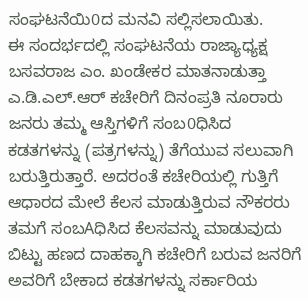ಸಂಘಟನೆಯಿ0ದ ಮನವಿ ಸಲ್ಲಿಸಲಾಯಿತು.
ಈ ಸಂದರ್ಭದಲ್ಲಿ ಸಂಘಟನೆಯ ರಾಜ್ಯಾಧ್ಯಕ್ಷ ಬಸವರಾಜ ಎಂ. ಖಂಡೇಕರ ಮಾತನಾಡುತ್ತಾ ಎ.ಡಿ.ಎಲ್.ಆರ್ ಕಚೇರಿಗೆ ದಿನಂಪ್ರತಿ ನೂರಾರು ಜನರು ತಮ್ಮ ಆಸ್ತಿಗಳಿಗೆ ಸಂಬ0ಧಿಸಿದ ಕಡತಗಳನ್ನು (ಪತ್ರಗಳನ್ನು) ತೆಗೆಯುವ ಸಲುವಾಗಿ ಬರುತ್ತಿರುತ್ತಾರೆ. ಅದರಂತೆ ಕಚೇರಿಯಲ್ಲಿ ಗುತ್ತಿಗೆ ಆಧಾರದ ಮೇಲೆ ಕೆಲಸ ಮಾಡುತ್ತಿರುವ ನೌಕರರು ತಮಗೆ ಸಂಬAಧಿಸಿದ ಕೆಲಸವನ್ನು ಮಾಡುವುದು ಬಿಟ್ಟು ಹಣದ ದಾಹಕ್ಕಾಗಿ ಕಚೇರಿಗೆ ಬರುವ ಜನರಿಗೆ ಅವರಿಗೆ ಬೇಕಾದ ಕಡತಗಳನ್ನು ಸರ್ಕಾರಿಯ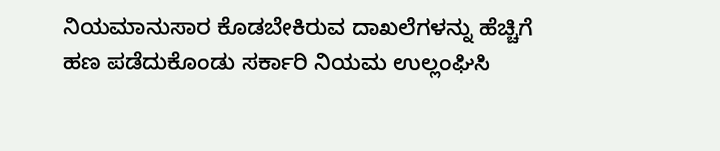ನಿಯಮಾನುಸಾರ ಕೊಡಬೇಕಿರುವ ದಾಖಲೆಗಳನ್ನು ಹೆಚ್ಚಿಗೆ ಹಣ ಪಡೆದುಕೊಂಡು ಸರ್ಕಾರಿ ನಿಯಮ ಉಲ್ಲಂಘಿಸಿ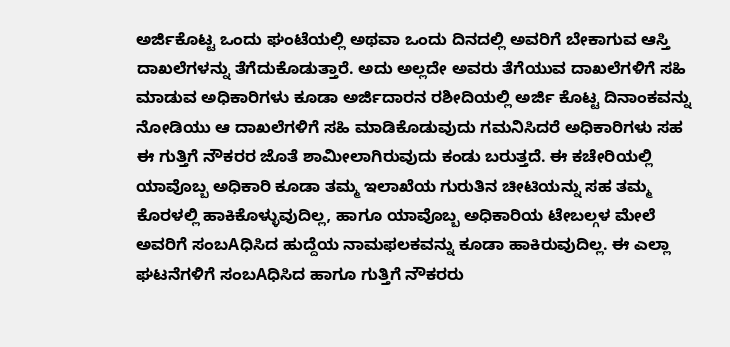ಅರ್ಜಿಕೊಟ್ಟ ಒಂದು ಘಂಟೆಯಲ್ಲಿ ಅಥವಾ ಒಂದು ದಿನದಲ್ಲಿ ಅವರಿಗೆ ಬೇಕಾಗುವ ಆಸ್ತಿ ದಾಖಲೆಗಳನ್ನು ತೆಗೆದುಕೊಡುತ್ತಾರೆ. ಅದು ಅಲ್ಲದೇ ಅವರು ತೆಗೆಯುವ ದಾಖಲೆಗಳಿಗೆ ಸಹಿ ಮಾಡುವ ಅಧಿಕಾರಿಗಳು ಕೂಡಾ ಅರ್ಜಿದಾರನ ರಶೀದಿಯಲ್ಲಿ ಅರ್ಜಿ ಕೊಟ್ಟ ದಿನಾಂಕವನ್ನು ನೋಡಿಯು ಆ ದಾಖಲೆಗಳಿಗೆ ಸಹಿ ಮಾಡಿಕೊಡುವುದು ಗಮನಿಸಿದರೆ ಅಧಿಕಾರಿಗಳು ಸಹ ಈ ಗುತ್ತಿಗೆ ನೌಕರರ ಜೊತೆ ಶಾಮೀಲಾಗಿರುವುದು ಕಂಡು ಬರುತ್ತದೆ. ಈ ಕಚೇರಿಯಲ್ಲಿ ಯಾವೊಬ್ಬ ಅಧಿಕಾರಿ ಕೂಡಾ ತಮ್ಮ ಇಲಾಖೆಯ ಗುರುತಿನ ಚೀಟಿಯನ್ನು ಸಹ ತಮ್ಮ ಕೊರಳಲ್ಲಿ ಹಾಕಿಕೊಳ್ಳುವುದಿಲ್ಲ, ಹಾಗೂ ಯಾವೊಬ್ಬ ಅಧಿಕಾರಿಯ ಟೇಬಲ್ಗಳ ಮೇಲೆ ಅವರಿಗೆ ಸಂಬAಧಿಸಿದ ಹುದ್ದೆಯ ನಾಮಫಲಕವನ್ನು ಕೂಡಾ ಹಾಕಿರುವುದಿಲ್ಲ. ಈ ಎಲ್ಲಾ ಘಟನೆಗಳಿಗೆ ಸಂಬAಧಿಸಿದ ಹಾಗೂ ಗುತ್ತಿಗೆ ನೌಕರರು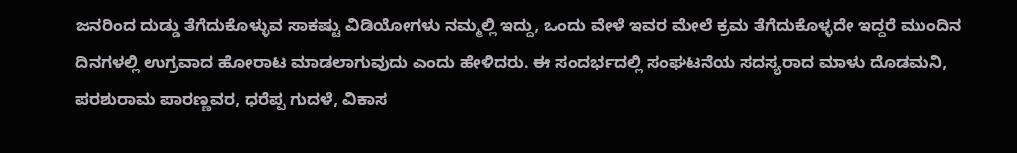ಜನರಿಂದ ದುಡ್ಡು ತೆಗೆದುಕೊಳ್ಳುವ ಸಾಕಷ್ಟು ವಿಡಿಯೋಗಳು ನಮ್ಮಲ್ಲಿ ಇದ್ದು, ಒಂದು ವೇಳೆ ಇವರ ಮೇಲೆ ಕ್ರಮ ತೆಗೆದುಕೊಳ್ಳದೇ ಇದ್ದರೆ ಮುಂದಿನ ದಿನಗಳಲ್ಲಿ ಉಗ್ರವಾದ ಹೋರಾಟ ಮಾಡಲಾಗುವುದು ಎಂದು ಹೇಳಿದರು. ಈ ಸಂದರ್ಭದಲ್ಲಿ ಸಂಘಟನೆಯ ಸದಸ್ಯರಾದ ಮಾಳು ದೊಡಮನಿ, ಪರಶುರಾಮ ಪಾರಣ್ಣವರ, ಧರೆಪ್ಪ ಗುದಳೆ, ವಿಕಾಸ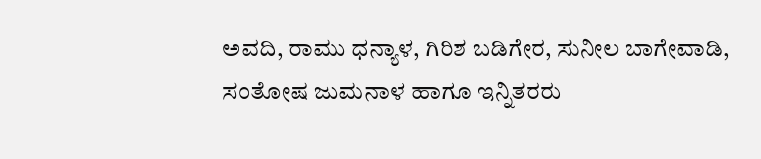ಅವದಿ, ರಾಮು ಧನ್ಯಾಳ, ಗಿರಿಶ ಬಡಿಗೇರ, ಸುನೀಲ ಬಾಗೇವಾಡಿ, ಸಂತೋಷ ಜುಮನಾಳ ಹಾಗೂ ಇನ್ನಿತರರು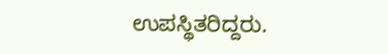ಉಪಸ್ಥಿತರಿದ್ದರು.